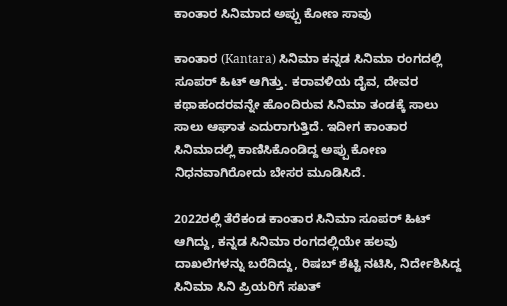ಕಾಂತಾರ ಸಿನಿಮಾದ ಅಪ್ಪು ಕೋಣ ಸಾವು

ಕಾಂತಾರ (Kantara) ಸಿನಿಮಾ ಕನ್ನಡ ಸಿನಿಮಾ ರಂಗದಲ್ಲಿ ಸೂಪರ್‌ ಹಿಟ್‌ ಆಗಿತ್ತು. ಕರಾವಳಿಯ ದೈವ, ದೇವರ ಕಥಾಹಂದರವನ್ನೇ ಹೊಂದಿರುವ ಸಿನಿಮಾ ತಂಡಕ್ಕೆ ಸಾಲು ಸಾಲು ಆಘಾತ ಎದುರಾಗುತ್ತಿದೆ. ಇದೀಗ ಕಾಂತಾರ ಸಿನಿಮಾದಲ್ಲಿ ಕಾಣಿಸಿಕೊಂಡಿದ್ದ ಅಪ್ಪು ಕೋಣ ನಿಧನವಾಗಿರೋದು ಬೇಸರ ಮೂಡಿಸಿದೆ.

2022ರಲ್ಲಿ ತೆರೆಕಂಡ ಕಾಂತಾರ ಸಿನಿಮಾ ಸೂಪರ್‌ ಹಿಟ್‌ ಆಗಿದ್ದು, ಕನ್ನಡ ಸಿನಿಮಾ ರಂಗದಲ್ಲಿಯೇ ಹಲವು ದಾಖಲೆಗಳನ್ನು ಬರೆದಿದ್ದು, ರಿಷಬ್‌ ಶೆಟ್ಟಿ ನಟಿಸಿ, ನಿರ್ದೇಶಿಸಿದ್ದ ಸಿನಿಮಾ ಸಿನಿ ಪ್ರಿಯರಿಗೆ ಸಖತ್‌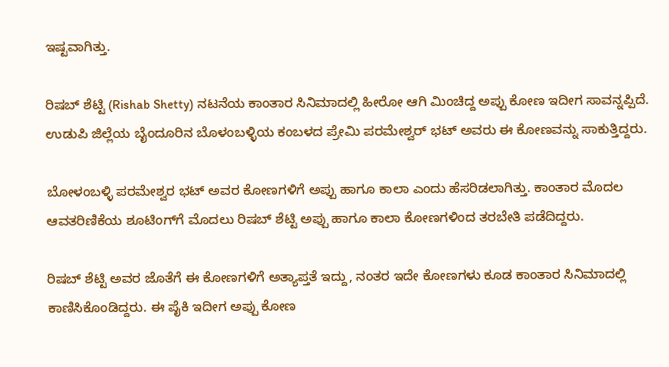ಇಷ್ಟವಾಗಿತ್ತು.

ರಿಷಬ್‌ ಶೆಟ್ಟಿ (Rishab Shetty) ನಟನೆಯ ಕಾಂತಾರ ಸಿನಿಮಾದಲ್ಲಿ ಹೀರೋ ಆಗಿ ಮಿಂಚಿದ್ದ ಅಪ್ಪು ಕೋಣ ಇದೀಗ ಸಾವನ್ನಪ್ಪಿದೆ. ಉಡುಪಿ ಜಿಲ್ಲೆಯ ಬೈಂದೂರಿನ ಬೊಳಂಬಳ್ಳಿಯ ಕಂಬಳದ ಪ್ರೇಮಿ ಪರಮೇಶ್ವರ್‌ ಭಟ್‌ ಅವರು ಈ ಕೋಣವನ್ನು ಸಾಕುತ್ತಿದ್ದರು.

ಬೋಳಂಬಳ್ಳಿ ಪರಮೇಶ್ವರ ಭಟ್‌ ಅವರ ಕೋಣಗಳಿಗೆ ಅಪ್ಪು ಹಾಗೂ ಕಾಲಾ ಎಂದು ಹೆಸರಿಡಲಾಗಿತ್ತು. ಕಾಂತಾರ ಮೊದಲ ಆವತರಿಣಿಕೆಯ ಶೂಟಿಂಗ್‌ಗೆ ಮೊದಲು ರಿಷಬ್‌ ಶೆಟ್ಟಿ ಅಪ್ಪು ಹಾಗೂ ಕಾಲಾ ಕೋಣಗಳಿಂದ ತರಬೇತಿ ಪಡೆದಿದ್ದರು.

ರಿಷಬ್‌ ಶೆಟ್ಟಿ ಅವರ ಜೊತೆಗೆ ಈ ಕೋಣಗಳಿಗೆ ಅತ್ಯಾಪ್ತತೆ ಇದ್ದು, ನಂತರ ಇದೇ ಕೋಣಗಳು ಕೂಡ ಕಾಂತಾರ ಸಿನಿಮಾದಲ್ಲಿ ಕಾಣಿಸಿಕೊಂಡಿದ್ದರು. ಈ ಪೈಕಿ ಇದೀಗ ಅಪ್ಪು ಕೋಣ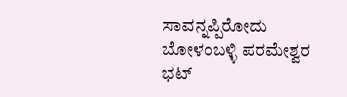ಸಾವನ್ನಪ್ಪಿರೋದು ಬೋಳಂಬಳ್ಳಿ ಪರಮೇಶ್ವರ ಭಟ್‌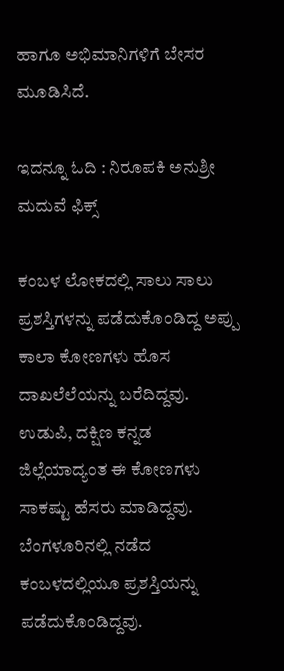ಹಾಗೂ ಅಭಿಮಾನಿಗಳಿಗೆ ಬೇಸರ ಮೂಡಿಸಿದೆ.

ಇದನ್ನೂ ಓದಿ : ನಿರೂಪಕಿ ಅನುಶ್ರೀ ಮದುವೆ ಫಿಕ್ಸ್‌

ಕಂಬಳ ಲೋಕದಲ್ಲಿ ಸಾಲು ಸಾಲು ಪ್ರಶಸ್ತಿಗಳನ್ನು ಪಡೆದುಕೊಂಡಿದ್ದ ಅಪ್ಪು ಕಾಲಾ ಕೋಣಗಳು ಹೊಸ ದಾಖಲೆಲೆಯನ್ನು ಬರೆದಿದ್ದವು. ಉಡುಪಿ, ದಕ್ಷಿಣ ಕನ್ನಡ ಜಿಲ್ಲೆಯಾದ್ಯಂತ ಈ ಕೋಣಗಳು ಸಾಕಷ್ಟು ಹೆಸರು ಮಾಡಿದ್ದವು. ಬೆಂಗಳೂರಿನಲ್ಲಿ ನಡೆದ ಕಂಬಳದಲ್ಲಿಯೂ ಪ್ರಶಸ್ತಿಯನ್ನು ಪಡೆದುಕೊಂಡಿದ್ದವು.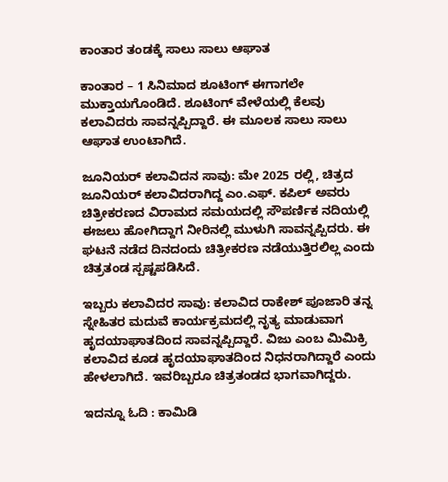ಕಾಂತಾರ ತಂಡಕ್ಕೆ ಸಾಲು ಸಾಲು ಆಘಾತ

ಕಾಂತಾರ – 1 ಸಿನಿಮಾದ ಶೂಟಿಂಗ್‌ ಈಗಾಗಲೇ ಮುಕ್ತಾಯಗೊಂಡಿದೆ. ಶೂಟಿಂಗ್‌ ವೇಳೆಯಲ್ಲಿ ಕೆಲವು ಕಲಾವಿದರು ಸಾವನ್ನಪ್ಪಿದ್ದಾರೆ. ಈ ಮೂಲಕ ಸಾಲು ಸಾಲು ಆಘಾತ ಉಂಟಾಗಿದೆ.

ಜೂನಿಯರ್ ಕಲಾವಿದನ ಸಾವು: ಮೇ 2025 ರಲ್ಲಿ, ಚಿತ್ರದ ಜೂನಿಯರ್ ಕಲಾವಿದರಾಗಿದ್ದ ಎಂ.ಎಫ್. ಕಪಿಲ್ ಅವರು ಚಿತ್ರೀಕರಣದ ವಿರಾಮದ ಸಮಯದಲ್ಲಿ ಸೌಪರ್ಣಿಕ ನದಿಯಲ್ಲಿ ಈಜಲು ಹೋಗಿದ್ದಾಗ ನೀರಿನಲ್ಲಿ ಮುಳುಗಿ ಸಾವನ್ನಪ್ಪಿದರು. ಈ ಘಟನೆ ನಡೆದ ದಿನದಂದು ಚಿತ್ರೀಕರಣ ನಡೆಯುತ್ತಿರಲಿಲ್ಲ ಎಂದು ಚಿತ್ರತಂಡ ಸ್ಪಷ್ಟಪಡಿಸಿದೆ.

ಇಬ್ಬರು ಕಲಾವಿದರ ಸಾವು: ಕಲಾವಿದ ರಾಕೇಶ್ ಪೂಜಾರಿ ತನ್ನ ಸ್ನೇಹಿತರ ಮದುವೆ ಕಾರ್ಯಕ್ರಮದಲ್ಲಿ ನೃತ್ಯ ಮಾಡುವಾಗ ಹೃದಯಾಘಾತದಿಂದ ಸಾವನ್ನಪ್ಪಿದ್ದಾರೆ. ವಿಜು ಎಂಬ ಮಿಮಿಕ್ರಿ ಕಲಾವಿದ ಕೂಡ ಹೃದಯಾಘಾತದಿಂದ ನಿಧನರಾಗಿದ್ದಾರೆ ಎಂದು ಹೇಳಲಾಗಿದೆ. ಇವರಿಬ್ಬರೂ ಚಿತ್ರತಂಡದ ಭಾಗವಾಗಿದ್ದರು.

ಇದನ್ನೂ ಓದಿ : ಕಾಮಿಡಿ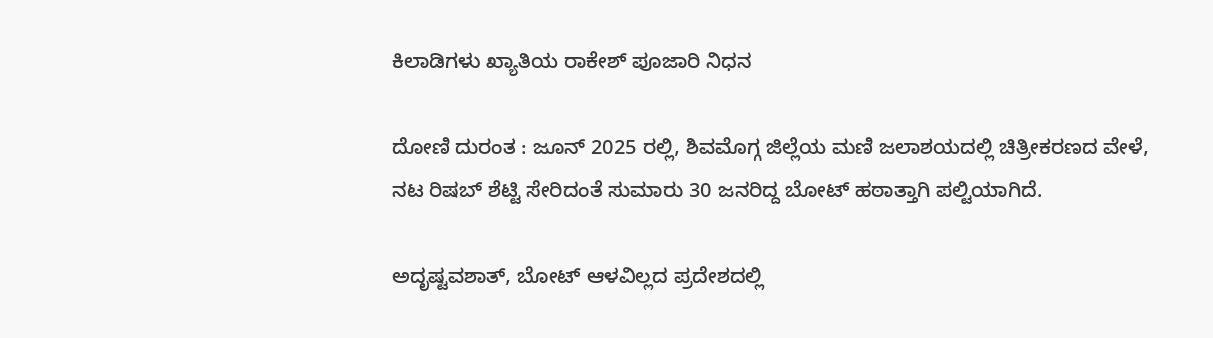ಕಿಲಾಡಿಗಳು ಖ್ಯಾತಿಯ ರಾಕೇಶ್‌ ಪೂಜಾರಿ ನಿಧನ

ದೋಣಿ ದುರಂತ : ಜೂನ್ 2025 ರಲ್ಲಿ, ಶಿವಮೊಗ್ಗ ಜಿಲ್ಲೆಯ ಮಣಿ ಜಲಾಶಯದಲ್ಲಿ ಚಿತ್ರೀಕರಣದ ವೇಳೆ, ನಟ ರಿಷಬ್ ಶೆಟ್ಟಿ ಸೇರಿದಂತೆ ಸುಮಾರು 30 ಜನರಿದ್ದ ಬೋಟ್ ಹಠಾತ್ತಾಗಿ ಪಲ್ಟಿಯಾಗಿದೆ.

ಅದೃಷ್ಟವಶಾತ್, ಬೋಟ್ ಆಳವಿಲ್ಲದ ಪ್ರದೇಶದಲ್ಲಿ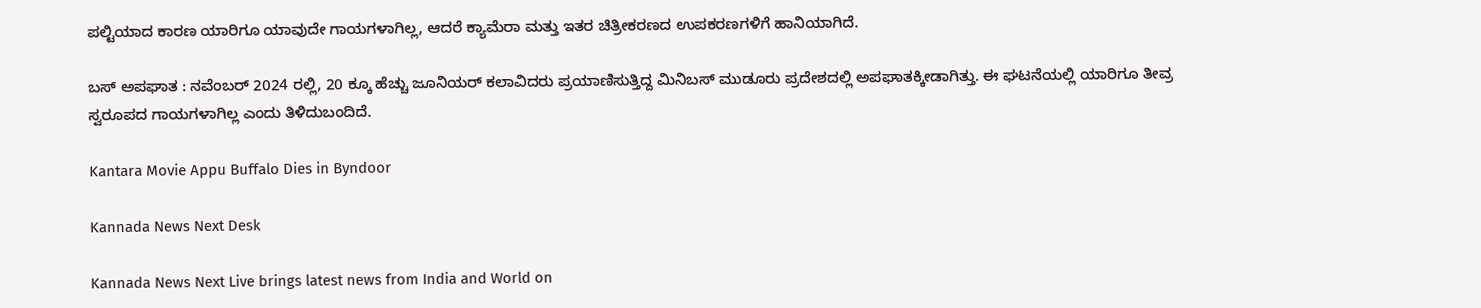ಪಲ್ಟಿಯಾದ ಕಾರಣ ಯಾರಿಗೂ ಯಾವುದೇ ಗಾಯಗಳಾಗಿಲ್ಲ, ಆದರೆ ಕ್ಯಾಮೆರಾ ಮತ್ತು ಇತರ ಚಿತ್ರೀಕರಣದ ಉಪಕರಣಗಳಿಗೆ ಹಾನಿಯಾಗಿದೆ.

ಬಸ್ ಅಪಘಾತ : ನವೆಂಬರ್ 2024 ರಲ್ಲಿ, 20 ಕ್ಕೂ ಹೆಚ್ಚು ಜೂನಿಯರ್ ಕಲಾವಿದರು ಪ್ರಯಾಣಿಸುತ್ತಿದ್ದ ಮಿನಿಬಸ್ ಮುಡೂರು ಪ್ರದೇಶದಲ್ಲಿ ಅಪಘಾತಕ್ಕೀಡಾಗಿತ್ತು. ಈ ಘಟನೆಯಲ್ಲಿ ಯಾರಿಗೂ ತೀವ್ರ ಸ್ವರೂಪದ ಗಾಯಗಳಾಗಿಲ್ಲ ಎಂದು ತಿಳಿದುಬಂದಿದೆ.

Kantara Movie Appu Buffalo Dies in Byndoor

Kannada News Next Desk

Kannada News Next Live brings latest news from India and World on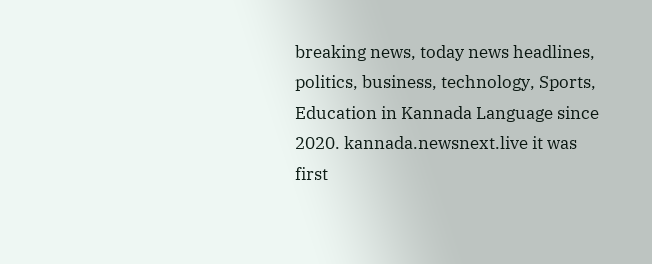breaking news, today news headlines, politics, business, technology, Sports, Education in Kannada Language since 2020. kannada.newsnext.live it was first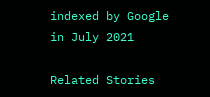indexed by Google in July 2021

Related Stories